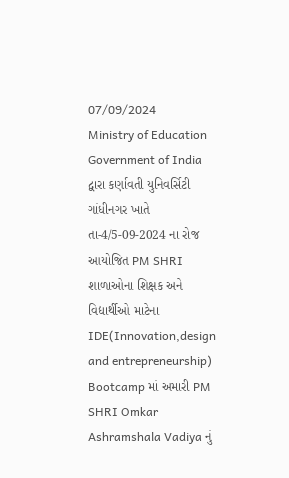07/09/2024
Ministry of Education Government of India દ્વારા કર્ણાવતી યુનિવર્સિટી ગાંધીનગર ખાતે તા-4/5-09-2024 ના રોજ આયોજિત PM SHRI શાળાઓના શિક્ષક અને વિદ્યાર્થીઓ માટેના IDE(Innovation,design and entrepreneurship) Bootcamp માં અમારી PM SHRI Omkar Ashramshala Vadiya નું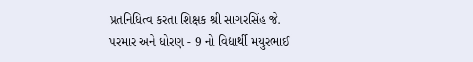પ્રતનિધિત્વ કરતા શિક્ષક શ્રી સાગરસિંહ જે. પરમાર અને ધોરણ - 9 નો વિદ્યાર્થી મયુરભાઈ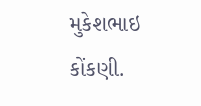મુકેશભાઇ કોંકણી.